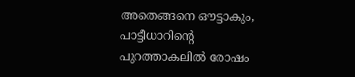അതെങ്ങനെ ഔട്ടാകും, പാട്ടീധാറിന്റെ പുറത്താകലില്‍ രോഷം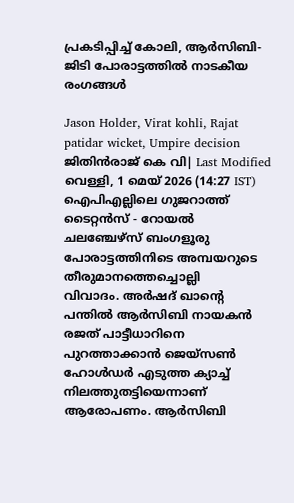പ്രകടിപ്പിച്ച് കോലി, ആര്‍സിബി-ജിടി പോരാട്ടത്തില്‍ നാടകീയ രംഗങ്ങള്‍

Jason Holder, Virat kohli, Rajat patidar wicket, Umpire decision
ജിതിൻരാജ് കെ വി| Last Modified വെള്ളി, 1 മെയ് 2026 (14:27 IST)
ഐപിഎല്ലിലെ ഗുജറാത്ത് ടൈറ്റന്‍സ് - റോയല്‍ ചലഞ്ചേഴ്‌സ് ബംഗളൂരു പോരാട്ടത്തിനിടെ അമ്പയറുടെ തീരുമാനത്തെച്ചൊല്ലി
വിവാദം. അര്‍ഷദ് ഖാന്റെ പന്തില്‍ ആര്‍സിബി നായകന്‍ രജത് പാട്ടീധാറിനെ പുറത്താക്കാന്‍ ജെയ്‌സണ്‍ ഹോള്‍ഡര്‍ എടുത്ത ക്യാച്ച് നിലത്തുതട്ടിയെന്നാണ് ആരോപണം. ആര്‍സിബി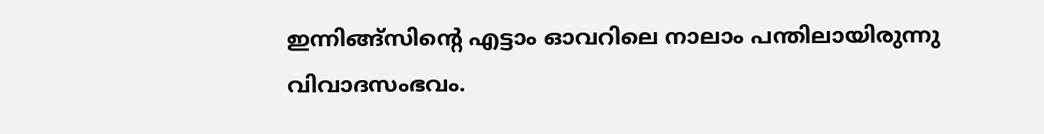ഇന്നിങ്ങ്‌സിന്റെ എട്ടാം ഓവറിലെ നാലാം പന്തിലായിരുന്നു വിവാദസംഭവം.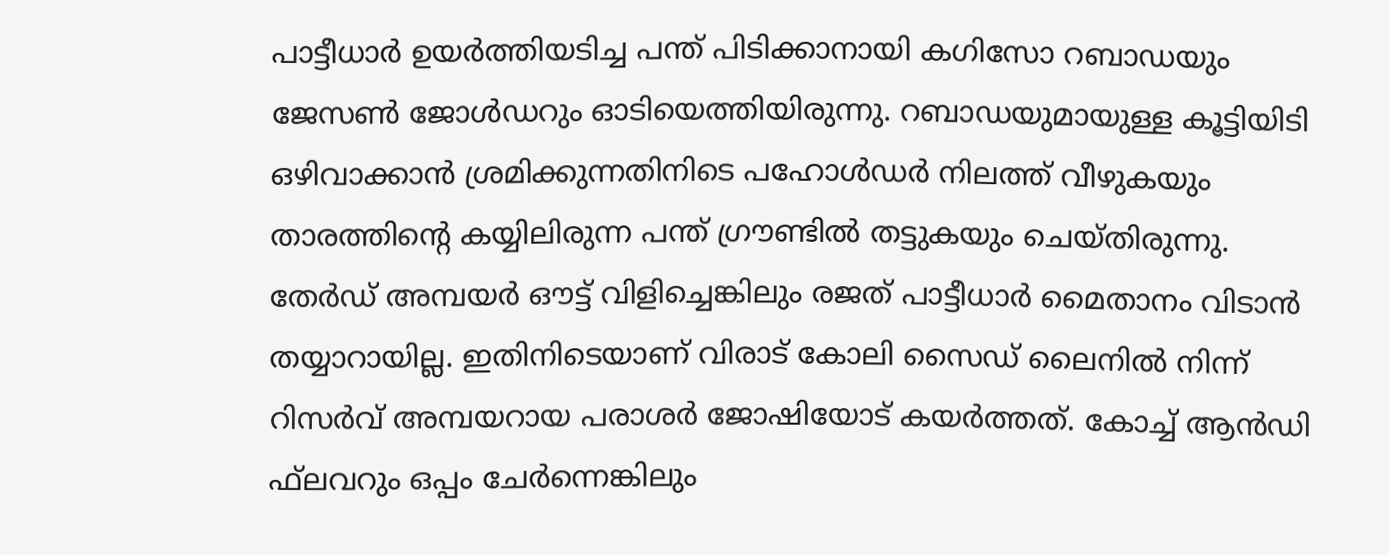പാട്ടീധാര്‍ ഉയര്‍ത്തിയടിച്ച പന്ത് പിടിക്കാനായി കഗിസോ റബാഡയും ജേസണ്‍ ജോള്‍ഡറും ഓടിയെത്തിയിരുന്നു. റബാഡയുമായുള്ള കൂട്ടിയിടി ഒഴിവാക്കാന്‍ ശ്രമിക്കുന്നതിനിടെ പഹോള്‍ഡര്‍ നിലത്ത് വീഴുകയും താരത്തിന്റെ കയ്യിലിരുന്ന പന്ത് ഗ്രൗണ്ടില്‍ തട്ടുകയും ചെയ്തിരുന്നു. തേര്‍ഡ് അമ്പയര്‍ ഔട്ട് വിളിച്ചെങ്കിലും രജത് പാട്ടീധാര്‍ മൈതാനം വിടാന്‍ തയ്യാറായില്ല. ഇതിനിടെയാണ് വിരാട് കോലി സൈഡ് ലൈനില്‍ നിന്ന് റിസര്‍വ് അമ്പയറായ പരാശര്‍ ജോഷിയോട് കയര്‍ത്തത്. കോച്ച് ആന്‍ഡി ഫ്‌ലവറും ഒപ്പം ചേര്‍ന്നെങ്കിലും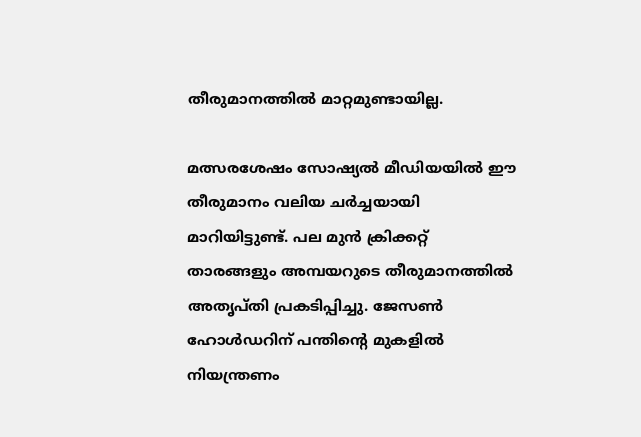തീരുമാനത്തില്‍ മാറ്റമുണ്ടായില്ല.

മത്സരശേഷം സോഷ്യല്‍ മീഡിയയില്‍ ഈ തീരുമാനം വലിയ ചര്‍ച്ചയായി മാറിയിട്ടുണ്ട്. പല മുന്‍ ക്രിക്കറ്റ് താരങ്ങളും അമ്പയറുടെ തീരുമാനത്തില്‍ അതൃപ്തി പ്രകടിപ്പിച്ചു. ജേസണ്‍ ഹോള്‍ഡറിന് പന്തിന്റെ മുകളില്‍ നിയന്ത്രണം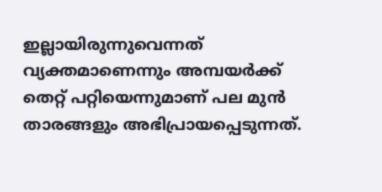ഇല്ലായിരുന്നുവെന്നത് വ്യക്തമാണെന്നും അമ്പയര്‍ക്ക് തെറ്റ് പറ്റിയെന്നുമാണ് പല മുന്‍ താരങ്ങളും അഭിപ്രായപ്പെടുന്നത്.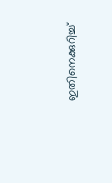ഇതിനെക്കുറിച്ച്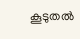കൂടുതല്‍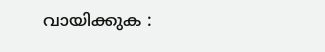വായിക്കുക :